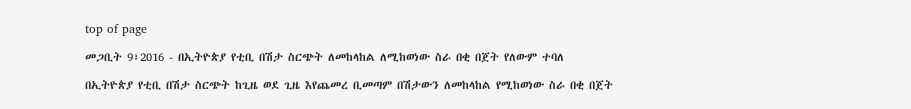top of page

መጋቢት 9፣2016 - በኢትዮጵያ የቲቢ በሽታ ስርጭት ለመከላከል ለሚከወነው ስራ በቂ በጀት የለውም ተባለ

በኢትዮጵያ የቲቢ በሽታ ስርጭት ከጊዜ ወደ ጊዜ እየጨመረ ቢመጣም በሽታውን ለመከላከል የሚከወነው ስራ በቂ በጀት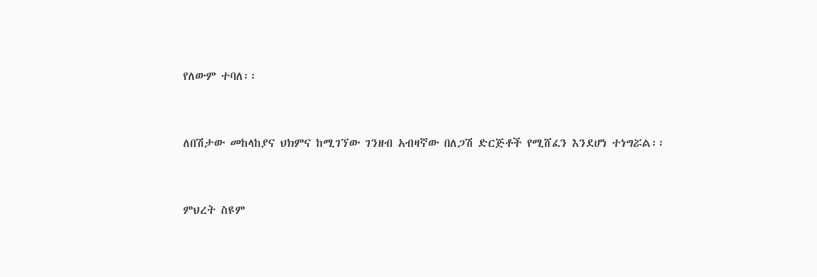የለውም ተባለ፡፡


ለበሽታው መከላከያና ህክምና ከሚገኘው ገንዘብ አብዛኛው በለጋሽ ድርጅቶች የሚሸፈን እንደሆነ ተነግሯል፡፡


ምህረት ስዩም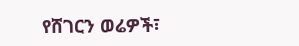የሸገርን ወሬዎች፣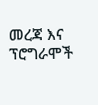መረጃ እና ፕሮግራሞች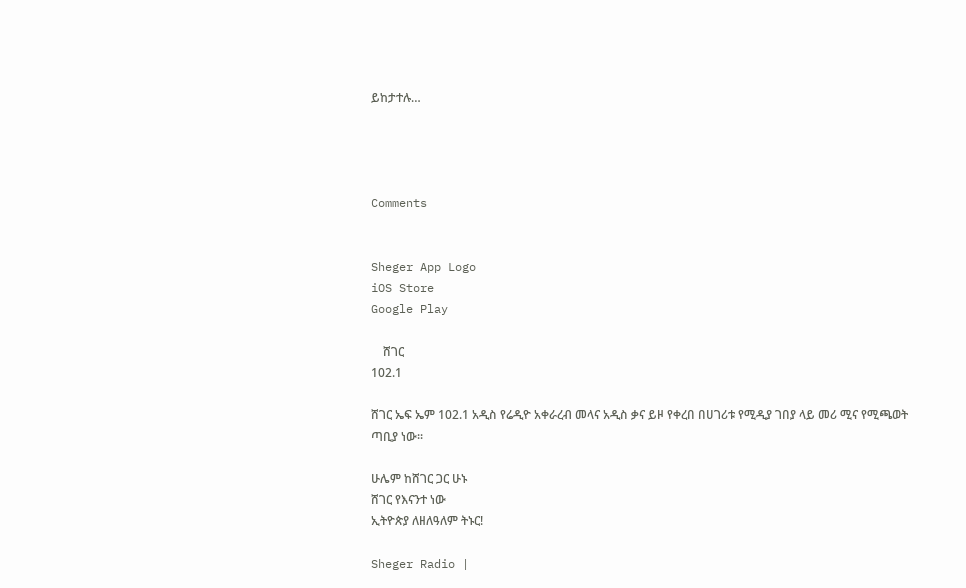ይከታተሉ…




Comments


Sheger App Logo
iOS Store
Google Play

    ሸገር
102.1

ሸገር ኤፍ ኤም 102.1 አዲስ የሬዲዮ አቀራረብ መላና አዲስ ቃና ይዞ የቀረበ በሀገሪቱ የሚዲያ ገበያ ላይ መሪ ሚና የሚጫወት ጣቢያ ነው፡፡

ሁሌም ከሸገር ጋር ሁኑ
ሸገር የእናንተ ነው
ኢትዮጵያ ለዘለዓለም ትኑር!

Sheger Radio |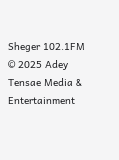Sheger 102.1FM  © 2025 Adey Tensae Media & Entertainment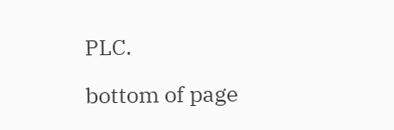PLC.

bottom of page